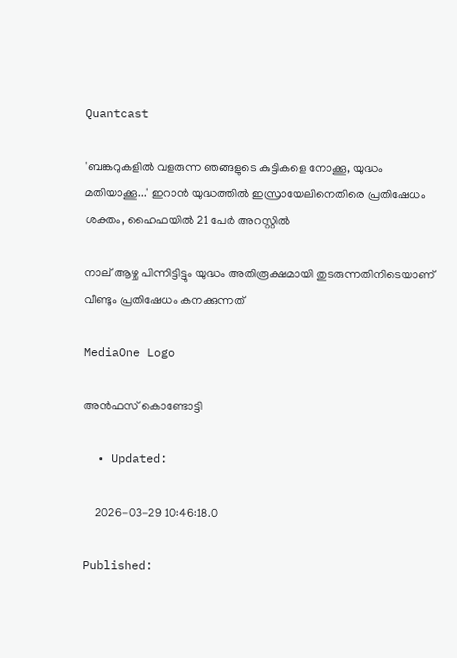Quantcast

'ബങ്കറുകളിൽ വളരുന്ന ഞങ്ങളുടെ കുട്ടികളെ നോക്കൂ, യുദ്ധം മതിയാക്കൂ...' ഇറാന്‍ യുദ്ധത്തില്‍ ഇസ്രായേലിനെതിരെ പ്രതിഷേധം ശക്തം, ഹൈഫയില്‍ 21 പേര്‍ അറസ്റ്റില്‍

നാല് ആഴ്ച പിന്നിട്ടിട്ടും യുദ്ധം അതിരൂക്ഷമായി തുടരുന്നതിനിടെയാണ് വീണ്ടും പ്രതിഷേധം കനക്കുന്നത്

MediaOne Logo

അൻഫസ് കൊണ്ടോട്ടി

  • Updated:

    2026-03-29 10:46:18.0

Published: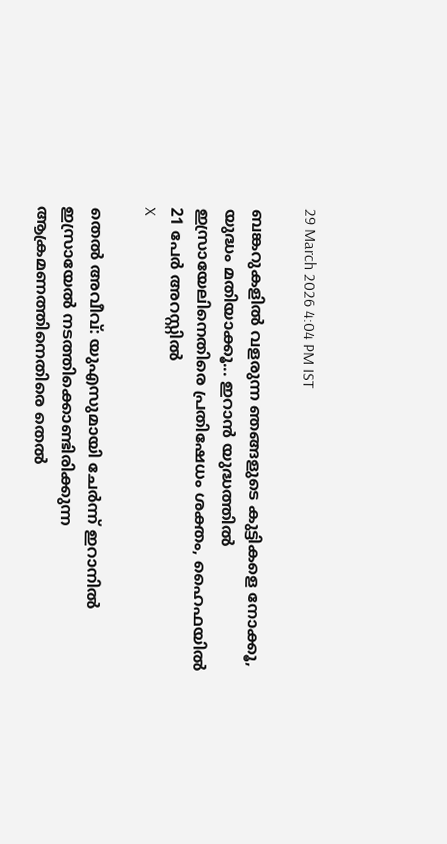29 March 2026 4:04 PM IST

ബങ്കറുകളിൽ വളരുന്ന ഞങ്ങളുടെ കുട്ടികളെ നോക്കൂ, യുദ്ധം മതിയാക്കൂ... ഇറാന്‍ യുദ്ധത്തില്‍ ഇസ്രായേലിനെതിരെ പ്രതിഷേധം ശക്തം, ഹൈഫയില്‍ 21 പേര്‍ അറസ്റ്റില്‍
X

തെല്‍ അവീവ്: യുഎസുമായി ചേര്‍ന്ന് ഇറാനില്‍ ഇസ്രായേല്‍ നടത്തിക്കൊണ്ടിരിക്കുന്ന ആക്രമണത്തിനെതിരെ തെല്‍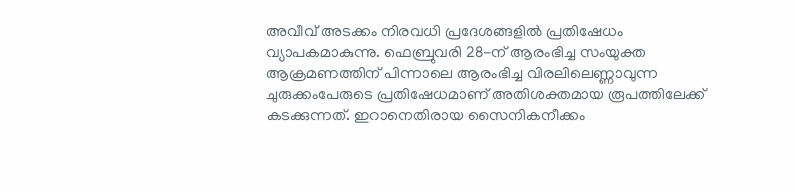അവീവ് അടക്കം നിരവധി പ്രദേശങ്ങളില്‍ പ്രതിഷേധം വ്യാപകമാകുന്നു. ഫെബ്രുവരി 28-ന് ആരംഭിച്ച സംയുക്ത ആക്രമണത്തിന് പിന്നാലെ ആരംഭിച്ച വിരലിലെണ്ണാവുന്ന ചുരുക്കംപേരുടെ പ്രതിഷേധമാണ് അതിശക്തമായ രൂപത്തിലേക്ക് കടക്കുന്നത്. ഇറാനെതിരായ സൈനികനീക്കം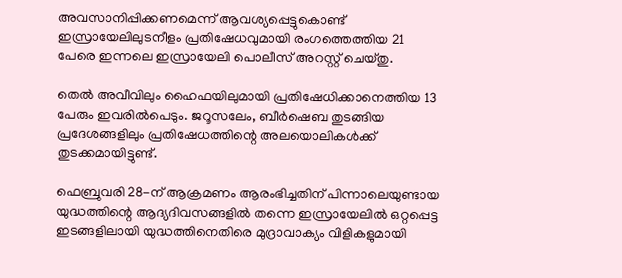അവസാനിപ്പിക്കണമെന്ന് ആവശ്യപ്പെട്ടുകൊണ്ട് ഇസ്രായേലിലുടനീളം പ്രതിഷേധവുമായി രംഗത്തെത്തിയ 21 പേരെ ഇന്നലെ ഇസ്രായേലി പൊലീസ് അറസ്റ്റ് ചെയ്തു.

തെല്‍ അവീവിലും ഹൈഫയിലുമായി പ്രതിഷേധിക്കാനെത്തിയ 13 പേരും ഇവരില്‍പെടും. ജറൂസലേം, ബീര്‍ഷെബ തുടങ്ങിയ പ്രദേശങ്ങളിലും പ്രതിഷേധത്തിന്റെ അലയൊലികള്‍ക്ക് തുടക്കമായിട്ടുണ്ട്.

ഫെബ്രുവരി 28-ന് ആക്രമണം ആരംഭിച്ചതിന് പിന്നാലെയുണ്ടായ യുദ്ധത്തിന്റെ ആദ്യദിവസങ്ങളില്‍ തന്നെ ഇസ്രായേലില്‍ ഒറ്റപ്പെട്ട ഇടങ്ങളിലായി യുദ്ധത്തിനെതിരെ മുദ്രാവാക്യം വിളികളുമായി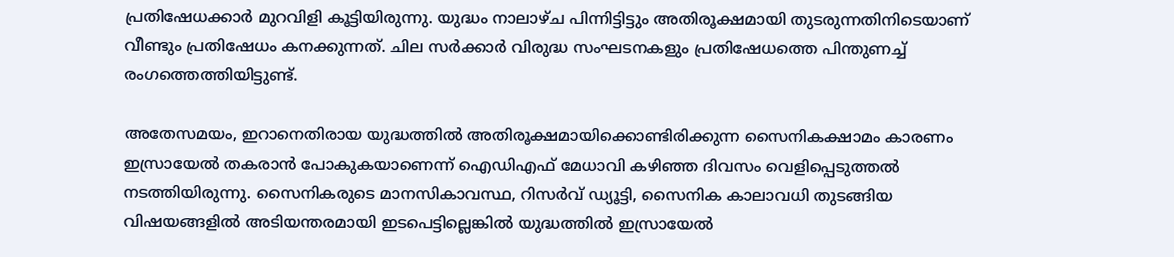പ്രതിഷേധക്കാര്‍ മുറവിളി കൂട്ടിയിരുന്നു. യുദ്ധം നാലാഴ്ച പിന്നിട്ടിട്ടും അതിരൂക്ഷമായി തുടരുന്നതിനിടെയാണ് വീണ്ടും പ്രതിഷേധം കനക്കുന്നത്. ചില സര്‍ക്കാര്‍ വിരുദ്ധ സംഘടനകളും പ്രതിഷേധത്തെ പിന്തുണച്ച് രംഗത്തെത്തിയിട്ടുണ്ട്.

അതേസമയം, ഇറാനെതിരായ യുദ്ധത്തില്‍ അതിരൂക്ഷമായിക്കൊണ്ടിരിക്കുന്ന സൈനികക്ഷാമം കാരണം ഇസ്രായേല്‍ തകരാന്‍ പോകുകയാണെന്ന് ഐഡിഎഫ് മേധാവി കഴിഞ്ഞ ദിവസം വെളിപ്പെടുത്തല്‍ നടത്തിയിരുന്നു. സൈനികരുടെ മാനസികാവസ്ഥ, റിസര്‍വ് ഡ്യൂട്ടി, സൈനിക കാലാവധി തുടങ്ങിയ വിഷയങ്ങളില്‍ അടിയന്തരമായി ഇടപെട്ടില്ലെങ്കില്‍ യുദ്ധത്തില്‍ ഇസ്രായേല്‍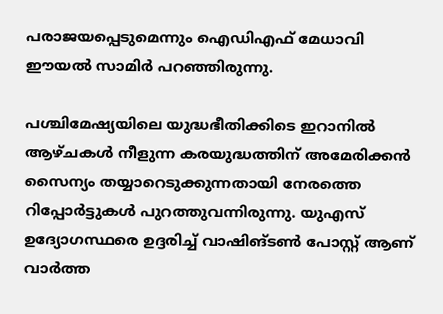പരാജയപ്പെടുമെന്നും ഐഡിഎഫ് മേധാവി ഈയല്‍ സാമിര്‍ പറഞ്ഞിരുന്നു.

പശ്ചിമേഷ്യയിലെ യുദ്ധഭീതിക്കിടെ ഇറാനില്‍ ആഴ്ചകള്‍ നീളുന്ന കരയുദ്ധത്തിന് അമേരിക്കന്‍ സൈന്യം തയ്യാറെടുക്കുന്നതായി നേരത്തെ റിപ്പോര്‍ട്ടുകള്‍ പുറത്തുവന്നിരുന്നു. യുഎസ് ഉദ്യോഗസ്ഥരെ ഉദ്ദരിച്ച് വാഷിങ്ടണ്‍ പോസ്റ്റ് ആണ് വാര്‍ത്ത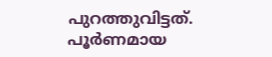പുറത്തുവിട്ടത്. പൂര്‍ണമായ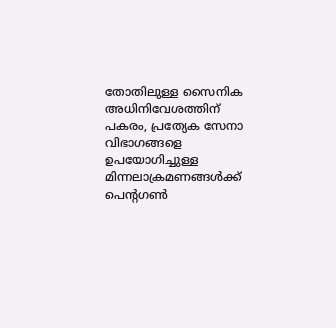തോതിലുള്ള സൈനിക അധിനിവേശത്തിന് പകരം, പ്രത്യേക സേനാ വിഭാഗങ്ങളെ ഉപയോഗിച്ചുള്ള മിന്നലാക്രമണങ്ങള്‍ക്ക് പെന്റഗണ്‍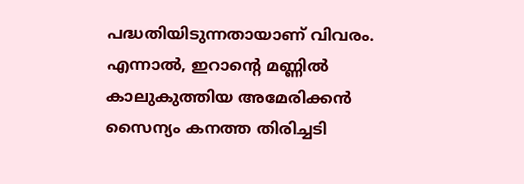പദ്ധതിയിടുന്നതായാണ് വിവരം. എന്നാല്‍, ഇറാന്റെ മണ്ണില്‍ കാലുകുത്തിയ അമേരിക്കന്‍ സൈന്യം കനത്ത തിരിച്ചടി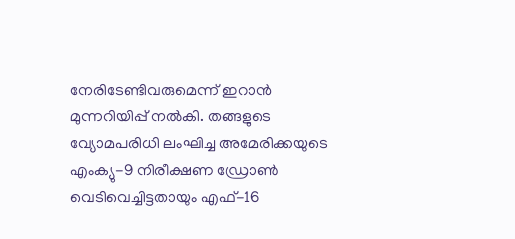നേരിടേണ്ടിവരുമെന്ന് ഇറാന്‍ മുന്നറിയിപ്പ് നല്‍കി. തങ്ങളുടെ വ്യോമപരിധി ലംഘിച്ച അമേരിക്കയുടെ എംക്യു-9 നിരീക്ഷണ ഡ്രോണ്‍ വെടിവെച്ചിട്ടതായും എഫ്-16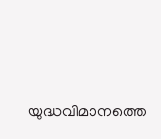യുദ്ധവിമാനത്തെ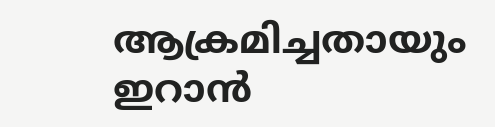ആക്രമിച്ചതായും ഇറാന്‍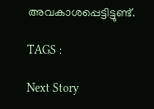അവകാശപ്പെട്ടിട്ടുണ്ട്.

TAGS :

Next Story